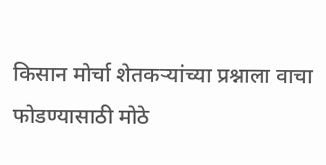किसान मोर्चा शेतकऱ्यांच्या प्रश्नाला वाचा फोडण्यासाठी मोठे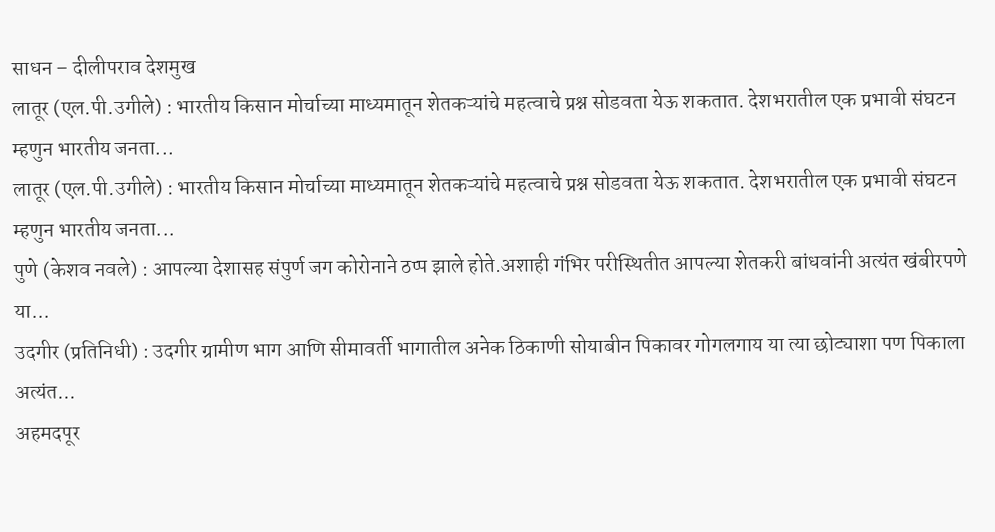साधन – दीलीपराव देशमुख
लातूर (एल.पी.उगीले) : भारतीय किसान मोर्चाच्या माध्यमातून शेतकऱ्यांचे महत्वाचे प्रश्न सोडवता येऊ शकतात. देशभरातील एक प्रभावी संघटन म्हणुन भारतीय जनता...
लातूर (एल.पी.उगीले) : भारतीय किसान मोर्चाच्या माध्यमातून शेतकऱ्यांचे महत्वाचे प्रश्न सोडवता येऊ शकतात. देशभरातील एक प्रभावी संघटन म्हणुन भारतीय जनता...
पुणे (केशव नवले) : आपल्या देशासह संपुर्ण जग कोरोनाने ठप्प झाले होते.अशाही गंभिर परीस्थितीत आपल्या शेतकरी बांधवांनी अत्यंत खंबीरपणे या...
उदगीर (प्रतिनिधी) : उदगीर ग्रामीण भाग आणि सीमावर्ती भागातील अनेक ठिकाणी सोयाबीन पिकावर गोगलगाय या त्या छोट्याशा पण पिकाला अत्यंत...
अहमदपूर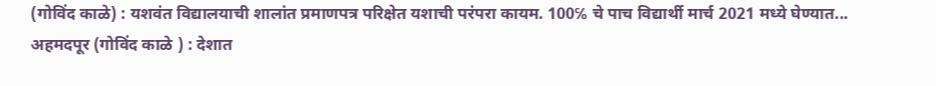(गोविंद काळे) : यशवंत विद्यालयाची शालांत प्रमाणपत्र परिक्षेत यशाची परंपरा कायम. 100℅ चे पाच विद्यार्थी मार्च 2021 मध्ये घेण्यात...
अहमदपूर (गोविंद काळे ) : देशात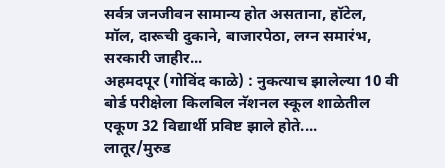सर्वत्र जनजीवन सामान्य होत असताना, हॉटेल, मॉल, दारूची दुकाने, बाजारपेठा, लग्न समारंभ, सरकारी जाहीर...
अहमदपूर (गोविंद काळे) : नुकत्याच झालेल्या 10 वी बोर्ड परीक्षेला किलबिल नॅशनल स्कूल शाळेतील एकूण 32 विद्यार्थी प्रविष्ट झाले होते....
लातूर/मुरुड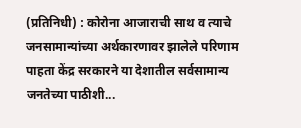(प्रतिनिधी) : कोरोना आजाराची साथ व त्याचे जनसामान्यांच्या अर्थकारणावर झालेले परिणाम पाहता केंद्र सरकारने या देशातील सर्वसामान्य जनतेच्या पाठीशी...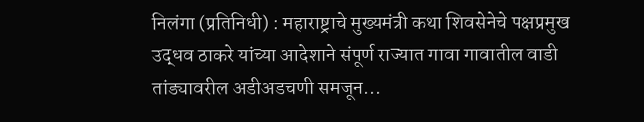निलंगा (प्रतिनिधी) : महाराष्ट्राचे मुख्यमंत्री कथा शिवसेनेचे पक्षप्रमुख उद्धव ठाकरे यांच्या आदेशाने संपूर्ण राज्यात गावा गावातील वाडी तांड्यावरील अडीअडचणी समजून...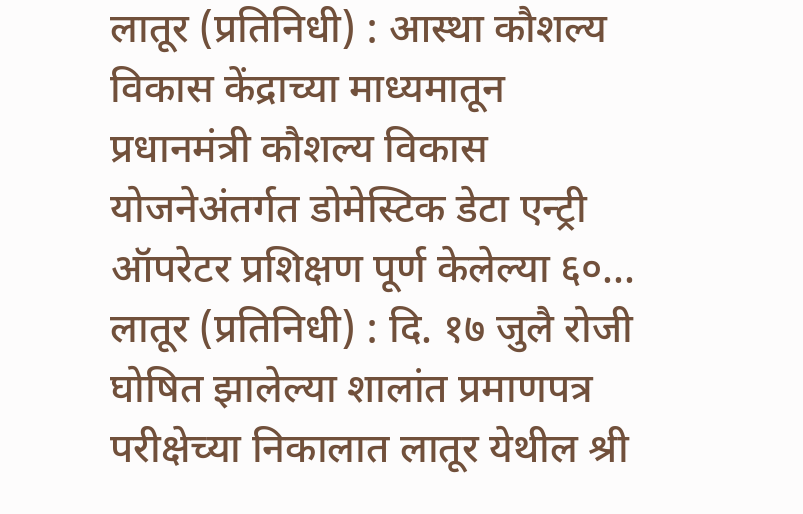लातूर (प्रतिनिधी) : आस्था कौशल्य विकास केंद्राच्या माध्यमातून प्रधानमंत्री कौशल्य विकास योजनेअंतर्गत डोमेस्टिक डेटा एन्ट्री ऑपरेटर प्रशिक्षण पूर्ण केलेल्या ६०...
लातूर (प्रतिनिधी) : दि. १७ जुलै रोजी घोषित झालेल्या शालांत प्रमाणपत्र परीक्षेच्या निकालात लातूर येथील श्री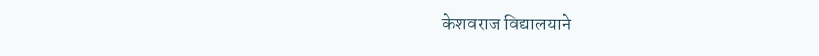केशवराज विद्यालयाने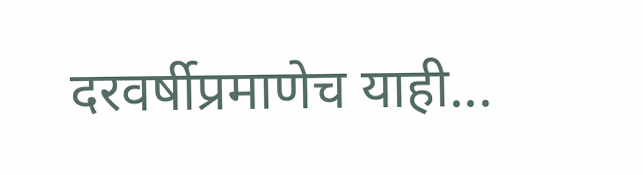दरवर्षीप्रमाणेच याही...